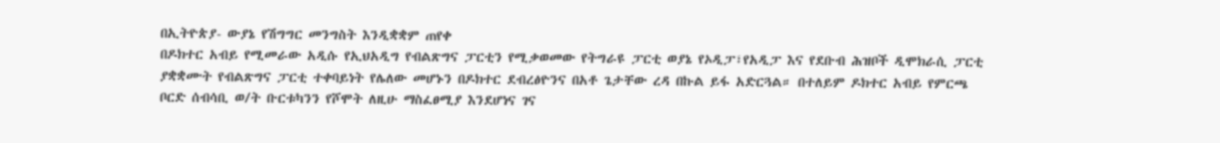በኢትዮጵያ- ውያኔ የሽግግር መንግስት እንዲቋቋም ጠየቀ
በዶክተር አብይ የሚመራው አዲሱ የኢህአዲግ የብልጽግና ፓርቲን የሚቃወመው የትግራዩ ፓርቲ ወያኔ የኦዲፓ፣የአዲፓ እና የደቡብ ሕዝቦች ዲሞክራሲ ፓርቲ ያቋቋሙት የብልጽግና ፓርቲ ተቀባይነት የሌለው መሆኑን በዶክተር ደብረፅዮንና በአቶ ጌታቸው ረዳ በኩል ይፋ አድርጓል። በተለይም ዶክተር አብይ የምርጫ ቦርድ ሰብሳቢ ወ/ት ቡርቱካንን የሾሞት ለዚሁ ማስፈፀሚያ እንደሆነና ገና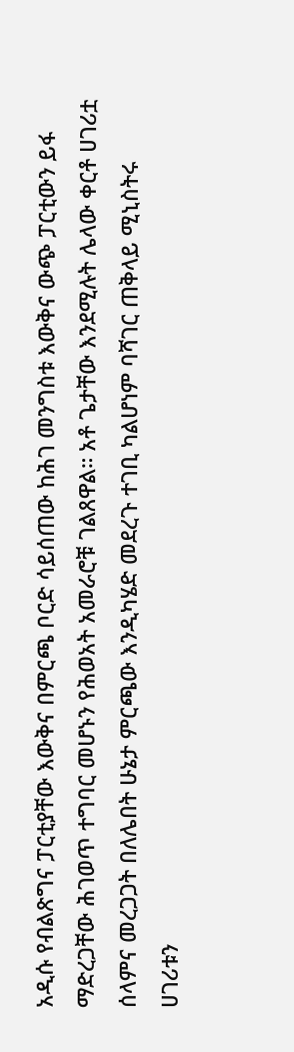አዲሱ የብልጽግና ፓርቲያቸው እውቅና በምርጫ ቦርድ ሳይሰጠው ከሕገ መንግስቱ እውቅና ውጭ ፓርቲውን ይፋ ማድረጋቸው ሕገወጥ ተግባር መሆኑን የሕወአት አመራሮቹ ገልጸዋል። አቶ ጌታቸው እንደሚሉት ሌላው ቀርቶ ሀገሪቷ ሰላምና መረጋጋት በለሌበት ሁኔታ ምርጫው እንዲካሄድ መደረጉ ተገቢ ካልሆነም ባሻገር ጠቅላይ ሚኒስትሩ ሀገሪቱን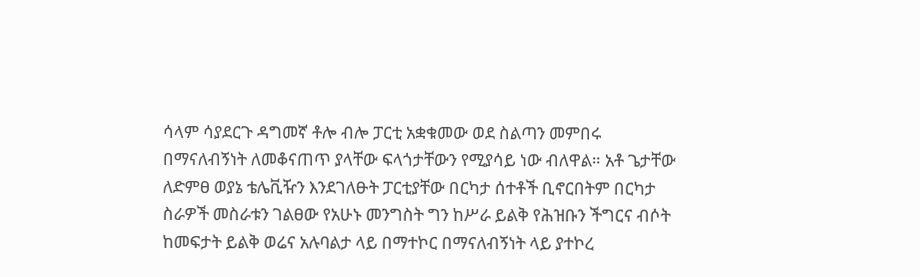ሳላም ሳያደርጉ ዳግመኛ ቶሎ ብሎ ፓርቲ አቋቁመው ወደ ስልጣን መምበሩ በማናለብኝነት ለመቆናጠጥ ያላቸው ፍላጎታቸውን የሚያሳይ ነው ብለዋል። አቶ ጌታቸው ለድምፀ ወያኔ ቴሌቪዥን እንደገለፁት ፓርቲያቸው በርካታ ሰተቶች ቢኖርበትም በርካታ ስራዎች መስራቱን ገልፀው የአሁኑ መንግስት ግን ከሥራ ይልቅ የሕዝቡን ችግርና ብሶት ከመፍታት ይልቅ ወሬና አሉባልታ ላይ በማተኮር በማናለብኝነት ላይ ያተኮረ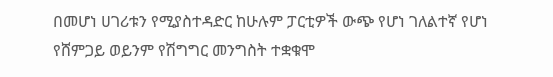በመሆነ ሀገሪቱን የሚያስተዳድር ከሁሉም ፓርቲዎች ውጭ የሆነ ገለልተኛ የሆነ የሸምጋይ ወይንም የሽግግር መንግስት ተቋቁሞ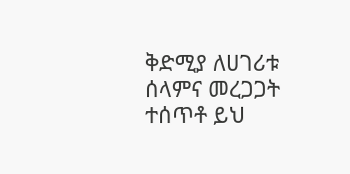ቅድሚያ ለሀገሪቱ ሰላምና መረጋጋት ተሰጥቶ ይህ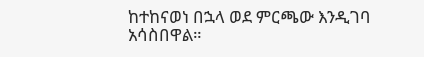ከተከናወነ በኋላ ወደ ምርጫው እንዲገባ አሳስበዋል።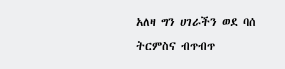አለዛ ግን ሀገራችን ወደ ባሰ ትርምስና ብጥብጥ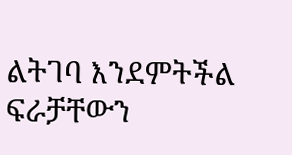ልትገባ እንደምትችል ፍራቻቸውን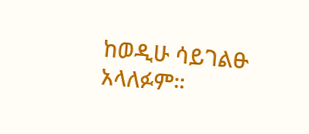ከወዲሁ ሳይገልፁ አላለፉም።